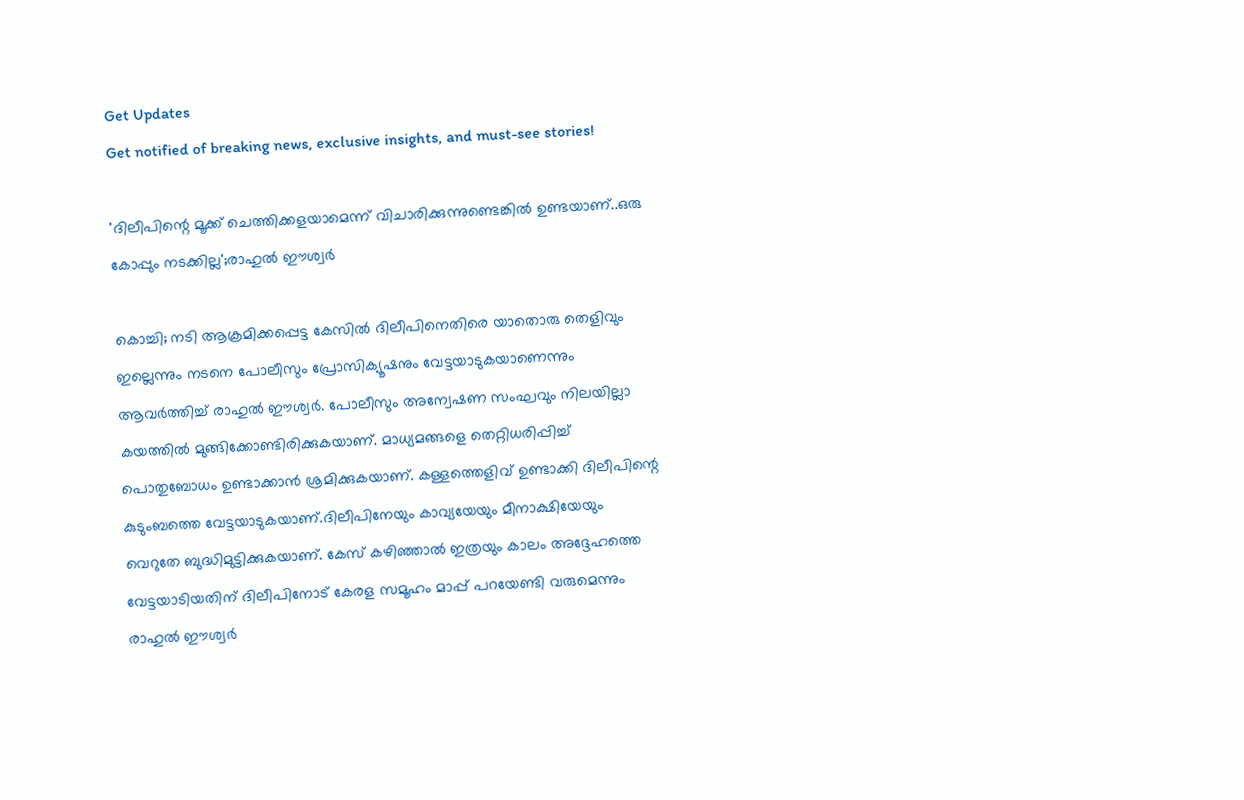Get Updates
Get notified of breaking news, exclusive insights, and must-see stories!

'ദിലീപിന്റെ മൂക്ക് ചെത്തിക്കളയാമെന്ന് വിചാരിക്കുന്നുണ്ടെങ്കിൽ ഉണ്ടയാണ്..ഒരു കോപ്പും നടക്കില്ല';രാഹുൽ ഈശ്വർ

കൊച്ചി; നടി ആക്രമിക്കപ്പെട്ട കേസിൽ ദിലീപിനെതിരെ യാതൊരു തെളിവും ഇല്ലെന്നും നടനെ പോലീസും പ്രോസിക്യൂഷനും വേട്ടയാടുകയാണെന്നും ആവർത്തിച്ച് രാഹുൽ ഈശ്വർ. പോലീസും അന്വേഷണ സംഘവും നിലയില്ലാ കയത്തിൽ മുങ്ങിക്കോണ്ടിരിക്കുകയാണ്. മാധ്യമങ്ങളെ തെറ്റിധരിപ്പിച്ച് പൊതുബോധം ഉണ്ടാക്കാൻ ശ്രമിക്കുകയാണ്. കള്ളത്തെളിവ് ഉണ്ടാക്കി ദിലീപിന്റെ കുടുംബത്തെ വേട്ടയാടുകയാണ്.ദിലീപിനേയും കാവ്യയേയും മീനാക്ഷിയേയും വെറുതേ ബുദ്ധിമുട്ടിക്കുകയാണ്. കേസ് കഴിഞ്ഞാൽ ഇത്രയും കാലം അദ്ദേഹത്തെ വേട്ടയാടിയതിന് ദിലീപിനോട് കേരള സമൂഹം മാപ്പ് പറയേണ്ടി വരുമെന്നും രാഹുൽ ഈശ്വർ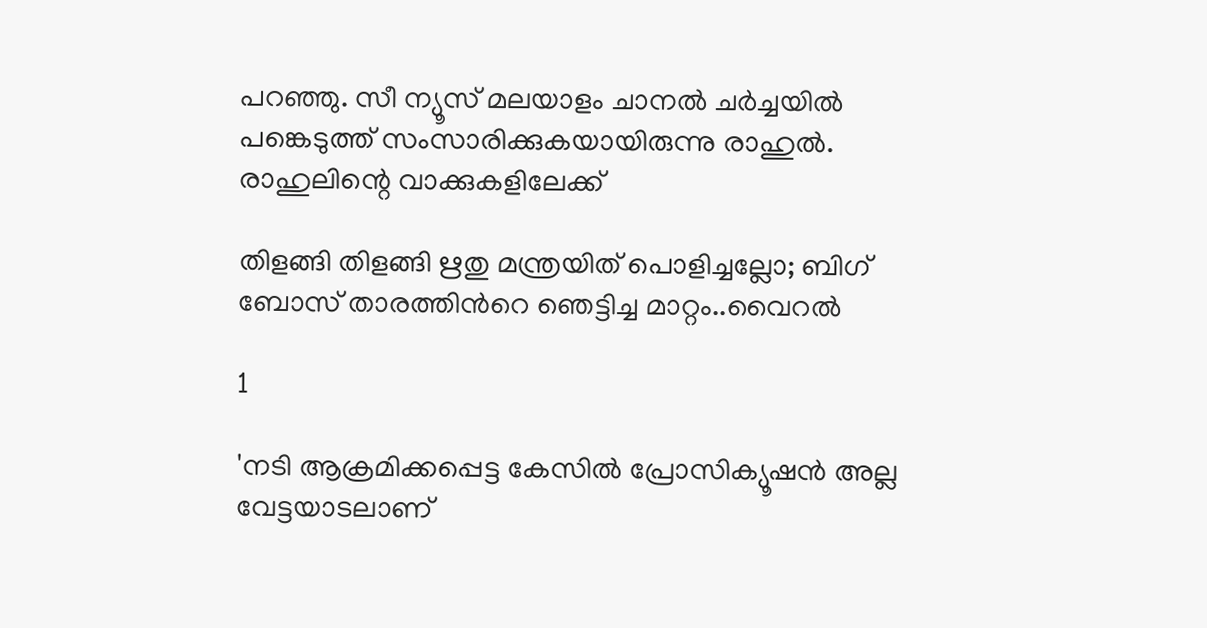പറഞ്ഞു. സീ ന്യൂസ് മലയാളം ചാനൽ ചർച്ചയിൽ പങ്കെടുത്ത് സംസാരിക്കുകയായിരുന്നു രാഹുൽ. രാഹുലിന്റെ വാക്കുകളിലേക്ക്

തിളങ്ങി തിളങ്ങി ഋതു മന്ത്രയിത് പൊളിച്ചല്ലോ; ബിഗ് ബോസ് താരത്തിൻറെ ഞെട്ടിച്ച മാറ്റം..വൈറൽ

1

'നടി ആക്രമിക്കപ്പെട്ട കേസിൽ പ്രോസിക്യൂഷൻ അല്ല വേട്ടയാടലാണ്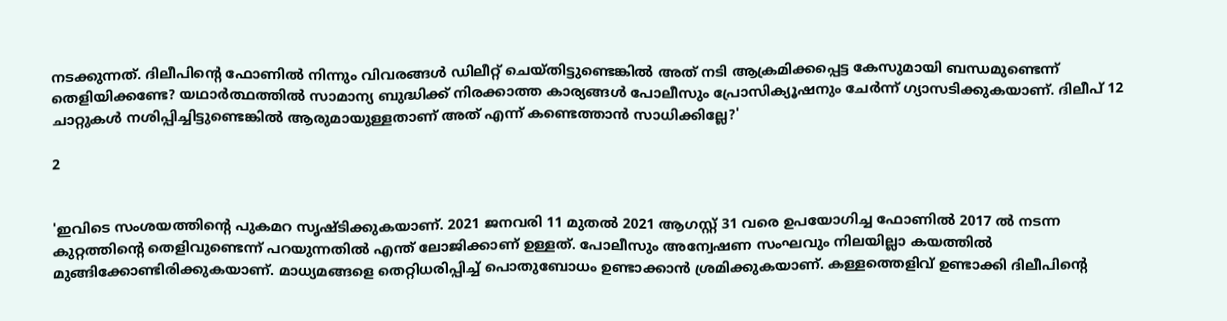നടക്കുന്നത്. ദിലീപിന്റെ ഫോണിൽ നിന്നും വിവരങ്ങൾ ഡിലീറ്റ് ചെയ്തിട്ടുണ്ടെങ്കിൽ അത് നടി ആക്രമിക്കപ്പെട്ട കേസുമായി ബന്ധമുണ്ടെന്ന് തെളിയിക്കണ്ടേ? യഥാർത്ഥത്തിൽ സാമാന്യ ബുദ്ധിക്ക് നിരക്കാത്ത കാര്യങ്ങൾ പോലീസും പ്രോസിക്യൂഷനും ചേർന്ന് ഗ്യാസടിക്കുകയാണ്. ദിലീപ് 12 ചാറ്റുകൾ നശിപ്പിച്ചിട്ടുണ്ടെങ്കിൽ ആരുമായുള്ളതാണ് അത് എന്ന് കണ്ടെത്താൻ സാധിക്കില്ലേ?'

2


'ഇവിടെ സംശയത്തിന്റെ പുകമറ സൃഷ്ടിക്കുകയാണ്. 2021 ജനവരി 11 മുതൽ 2021 ആഗസ്റ്റ് 31 വരെ ഉപയോഗിച്ച ഫോണിൽ 2017 ൽ നടന്ന കുറ്റത്തിന്റെ തെളിവുണ്ടെന്ന് പറയുന്നതിൽ എന്ത് ലോജിക്കാണ് ഉള്ളത്. പോലീസും അന്വേഷണ സംഘവും നിലയില്ലാ കയത്തിൽ മുങ്ങിക്കോണ്ടിരിക്കുകയാണ്. മാധ്യമങ്ങളെ തെറ്റിധരിപ്പിച്ച് പൊതുബോധം ഉണ്ടാക്കാൻ ശ്രമിക്കുകയാണ്. കള്ളത്തെളിവ് ഉണ്ടാക്കി ദിലീപിന്റെ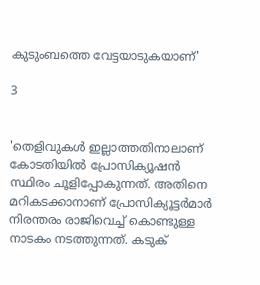കുടുംബത്തെ വേട്ടയാടുകയാണ്'

3


'തെളിവുകൾ ഇല്ലാത്തതിനാലാണ് കോടതിയിൽ പ്രോസിക്യൂഷൻ സ്ഥിരം ചൂളിപ്പോകുന്നത്. അതിനെ മറികടക്കാനാണ് പ്രോസിക്യൂട്ടർമാർ നിരന്തരം രാജിവെച്ച് കൊണ്ടുള്ള നാടകം നടത്തുന്നത്. കടുക്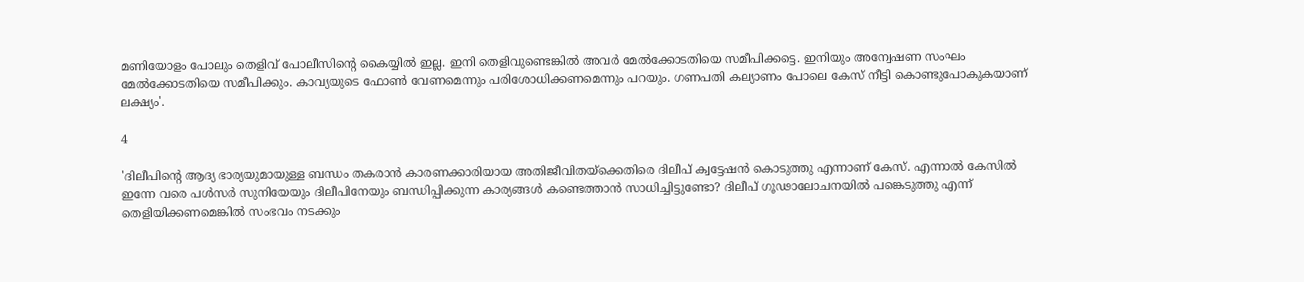മണിയോളം പോലും തെളിവ് പോലീസിന്‍റെ കൈയ്യിൽ ഇല്ല. ഇനി തെളിവുണ്ടെങ്കിൽ അവർ മേൽക്കോടതിയെ സമീപിക്കട്ടെ. ഇനിയും അന്വേഷണ സംഘം മേൽക്കോടതിയെ സമീപിക്കും. കാവ്യയുടെ ഫോൺ വേണമെന്നും പരിശോധിക്കണമെന്നും പറയും. ഗണപതി കല്യാണം പോലെ കേസ് നീട്ടി കൊണ്ടുപോകുകയാണ് ലക്ഷ്യം'.

4

'ദിലീപിന്റെ ആദ്യ ഭാര്യയുമായുള്ള ബന്ധം തകരാൻ കാരണക്കാരിയായ അതിജീവിതയ്ക്കെതിരെ ദിലീപ് ക്വട്ടേഷൻ കൊടുത്തു എന്നാണ് കേസ്. എന്നാൽ കേസിൽ ഇന്നേ വരെ പൾസർ സുനിയേയും ദിലീപിനേയും ബന്ധിപ്പിക്കുന്ന കാര്യങ്ങൾ കണ്ടെത്താൻ സാധിച്ചിട്ടുണ്ടോ? ദിലീപ് ഗൂഢാലോചനയിൽ പങ്കെടുത്തു എന്ന് തെളിയിക്കണമെങ്കിൽ സംഭവം നടക്കും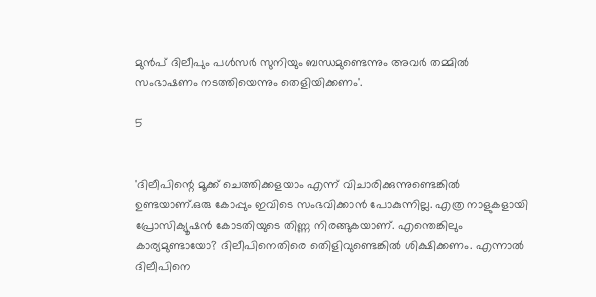മുൻപ് ദിലീപും പൾസർ സുനിയും ബന്ധമുണ്ടെന്നും അവർ തമ്മിൽ സംഭാഷണം നടത്തിയെന്നും തെളിയിക്കണം'.

5


'ദിലീപിന്റെ മൂക്ക് ചെത്തിക്കളയാം എന്ന് വിചാരിക്കുന്നുണ്ടെങ്കിൽ ഉണ്ടയാണ്.ഒരു കോപ്പും ഇവിടെ സംഭവിക്കാൻ പോകുന്നില്ല. എത്ര നാളുകളായി പ്രോസിക്യൂഷൻ കോടതിയുടെ തിണ്ണ നിരങ്ങുകയാണ്. എന്തെങ്കിലും കാര്യമുണ്ടായോ? ദിലീപിനെതിരെ തെിളിവുണ്ടെങ്കിൽ ശിക്ഷിക്കണം. എന്നാൽ ദിലീപിനെ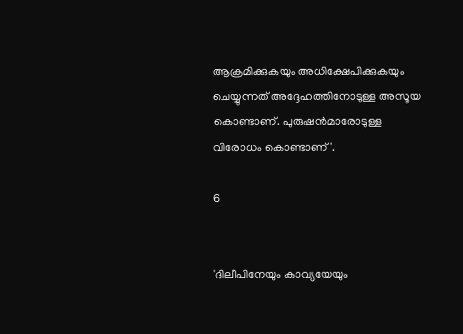ആക്രമിക്കുകയും അധിക്ഷേപിക്കുകയും ചെയ്യുന്നത് അദ്ദേഹത്തിനോടുള്ള അസൂയ കൊണ്ടാണ്. പുരുഷൻമാരോടുള്ള വിരോധം കൊണ്ടാണ്'.

6


'ദിലീപിനേയും കാവ്യയേയും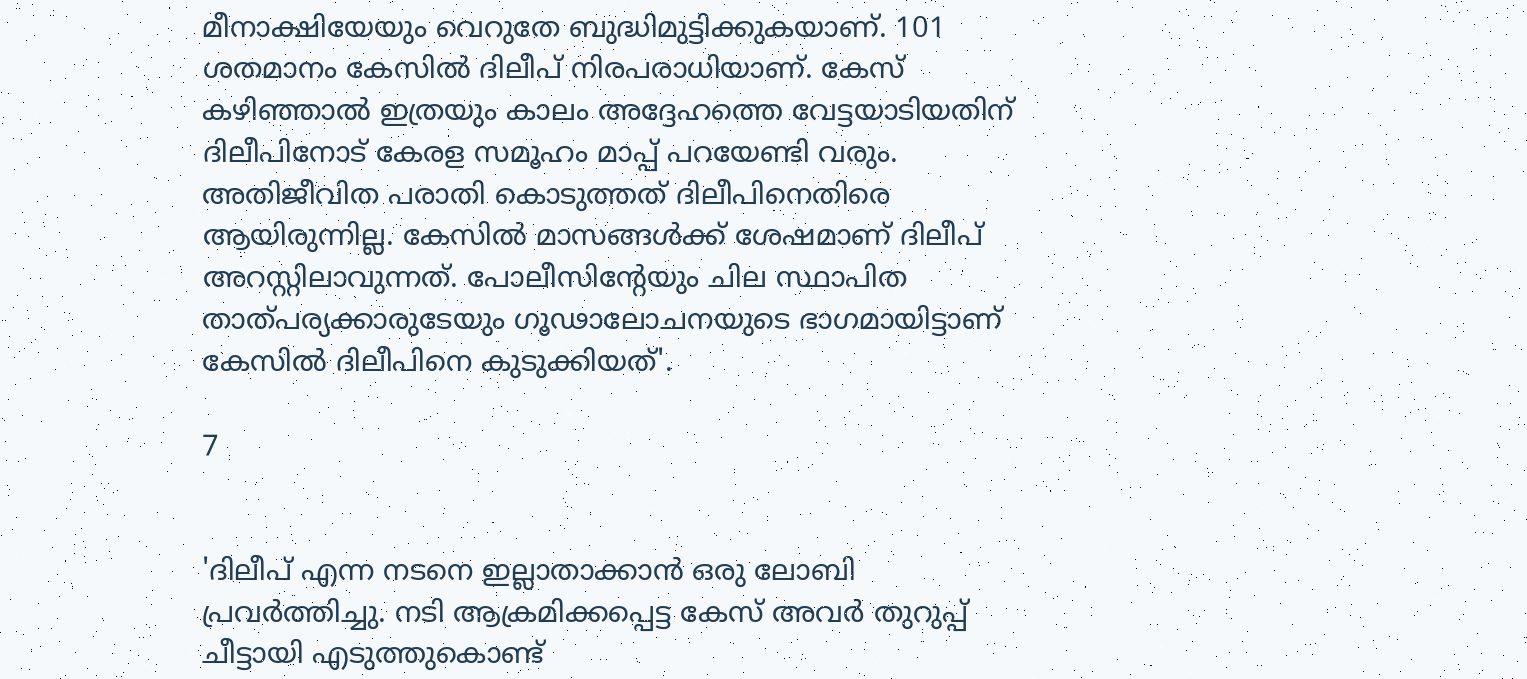മീനാക്ഷിയേയും വെറുതേ ബുദ്ധിമുട്ടിക്കുകയാണ്. 101 ശതമാനം കേസിൽ ദിലീപ് നിരപരാധിയാണ്. കേസ് കഴിഞ്ഞാൽ ഇത്രയും കാലം അദ്ദേഹത്തെ വേട്ടയാടിയതിന് ദിലീപിനോട് കേരള സമൂഹം മാപ്പ് പറയേണ്ടി വരും. അതിജീവിത പരാതി കൊടുത്തത് ദിലീപിനെതിരെ ആയിരുന്നില്ല. കേസിൽ മാസങ്ങൾക്ക് ശേഷമാണ് ദിലീപ് അറസ്റ്റിലാവുന്നത്. പോലീസിന്റേയും ചില സ്ഥാപിത താത്പര്യക്കാരുടേയും ഗൂഢാലോചനയുടെ ഭാഗമായിട്ടാണ് കേസിൽ ദിലീപിനെ കുടുക്കിയത്'.

7


'ദിലീപ് എന്ന നടനെ ഇല്ലാതാക്കാൻ ഒരു ലോബി പ്രവർത്തിച്ചു. നടി ആക്രമിക്കപ്പെട്ട കേസ് അവർ തുറുപ്പ് ചീട്ടായി എടുത്തുകൊണ്ട്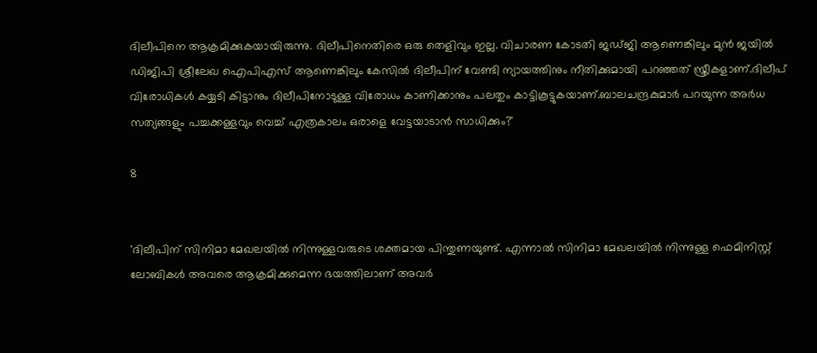ദിലീപിനെ ആക്രമിക്കുകയായിരുന്നു. ദിലീപിനെതിരെ ഒരു തെളിവും ഇല്ല. വിചാരണ കോടതി ജഡ്ജി ആണെങ്കിലും മുൻ ജയിൽ ഡിജിപി ശ്രീലേഖ ഐപിഎസ് ആണെങ്കിലും കേസിൽ ദിലീപിന് വേണ്ടി ന്യായത്തിനും നീതിക്കുമായി പറഞ്ഞത് സ്ത്രീകളാണ്.ദിലീപ് വിരോധികൾ കയ്യടി കിട്ടാനും ദിലീപിനോടുള്ള വിരോധം കാണിക്കാനും പലതും കാട്ടികൂട്ടുകയാണ്.ബാലചന്ദ്രകുമാർ പറയുന്ന അർധ സത്യങ്ങളും പച്ചക്കള്ളവും വെച്ച് എത്രകാലം ഒരാളെ വേട്ടയാടാൻ സാധിക്കും?'

8


'ദിലീപിന് സിനിമാ മേഖലയിൽ നിന്നുള്ളവരുടെ ശക്തമായ പിന്തുണയുണ്ട്. എന്നാൽ സിനിമാ മേഖലയിൽ നിന്നുള്ള ഫെമിനിസ്റ്റ് ലോബികൾ അവരെ ആക്രമിക്കുമെന്ന ഭയത്തിലാണ് അവർ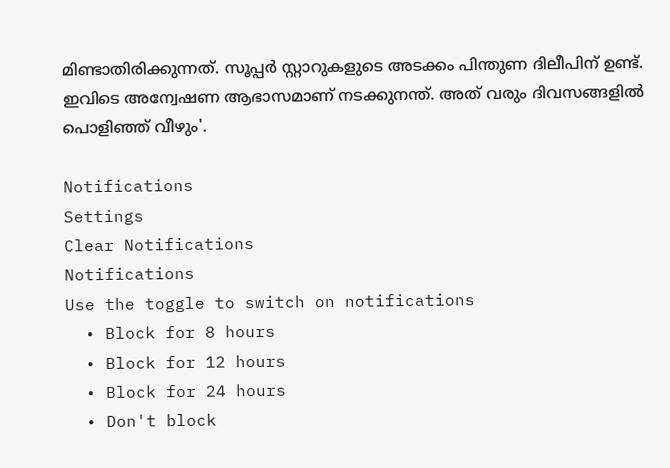മിണ്ടാതിരിക്കുന്നത്. സൂപ്പർ സ്റ്റാറുകളുടെ അടക്കം പിന്തുണ ദിലീപിന് ഉണ്ട്. ഇവിടെ അന്വേഷണ ആഭാസമാണ് നടക്കുനന്ത്. അത് വരും ദിവസങ്ങളിൽ പൊളിഞ്ഞ് വീഴും'.

Notifications
Settings
Clear Notifications
Notifications
Use the toggle to switch on notifications
  • Block for 8 hours
  • Block for 12 hours
  • Block for 24 hours
  • Don't block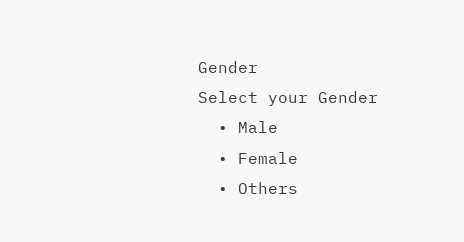Gender
Select your Gender
  • Male
  • Female
  • Others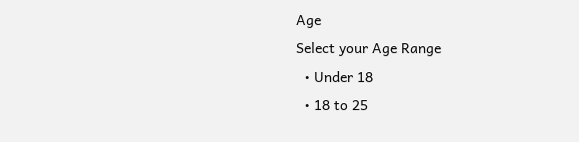Age
Select your Age Range
  • Under 18
  • 18 to 25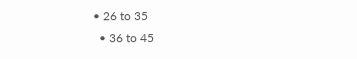• 26 to 35
  • 36 to 45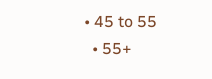• 45 to 55
  • 55+